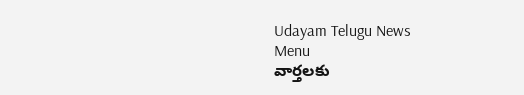Udayam Telugu News
Menu
వార్తలకు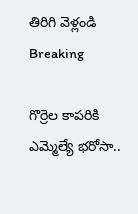తిరిగి వెళ్లండి
Breaking

గొర్రెల కాపరికి ఎమ్మెల్యే భరోసా..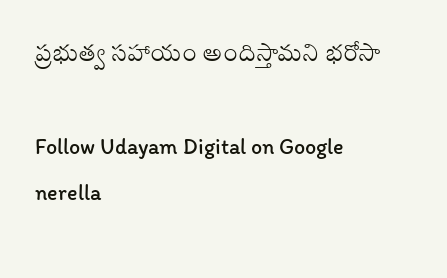ప్రభుత్వ సహాయం అందిస్తామని భరోసా

Follow Udayam Digital on Google
nerella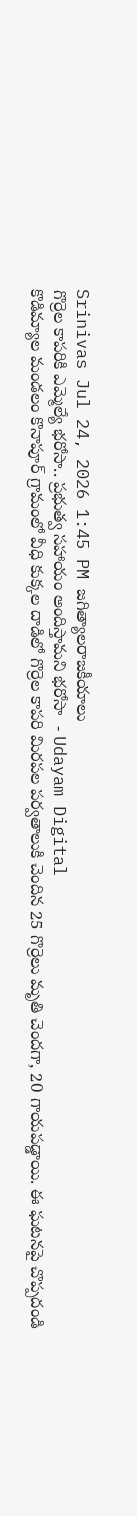Srinivas Jul 24, 2026 1:45 PM జగిత్యాలరాజకీయాలు
గొర్రెల కాపరికి ఎమ్మెల్యే భరోసా.. ప్రభుత్వ సహాయం అందిస్తామని భరోసా  - Udayam Digital
కొడిమ్యాల మండలం కొనాపూర్ గ్రామంలో వీధి కుక్కల దాడిలో గొర్రెల కాపరి మిరపల పర్వతాలుకి చెందిన 25 గొర్రెలు మృతి చెందగా, 20 గాయపడ్డాయి. ఈ ఘటనపై చొప్పదండి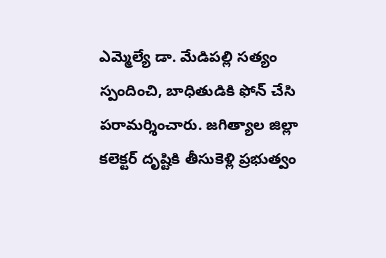ఎమ్మెల్యే డా. మేడిపల్లి సత్యం స్పందించి, బాధితుడికి ఫోన్ చేసి పరామర్శించారు. జగిత్యాల జిల్లా కలెక్టర్ దృష్టికి తీసుకెళ్లి ప్రభుత్వం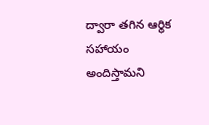ద్వారా తగిన ఆర్థిక సహాయం అందిస్తామని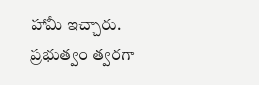హామీ ఇచ్చారు. ప్రభుత్వం త్వరగా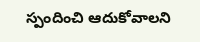స్పందించి ఆదుకోవాలని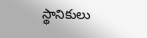స్థానికులు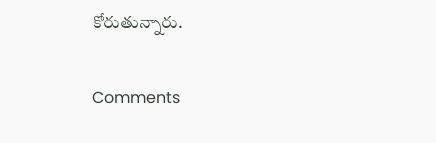కోరుతున్నారు.

Comments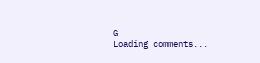G
Loading comments...